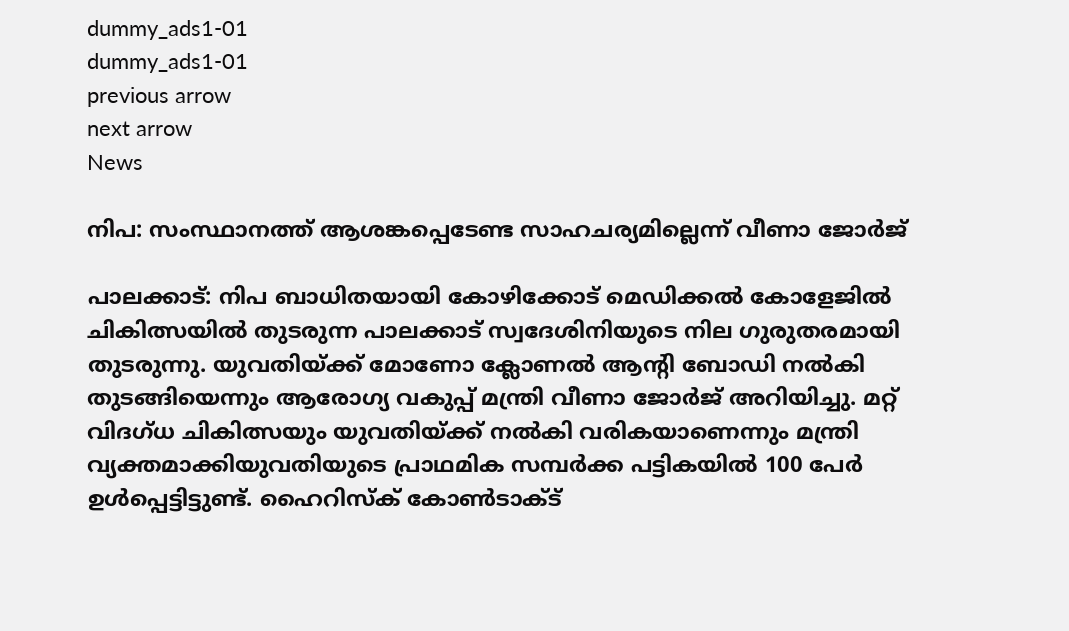dummy_ads1-01
dummy_ads1-01
previous arrow
next arrow
News

നിപ: സംസ്ഥാനത്ത് ആശങ്കപ്പെടേണ്ട സാഹചര്യമില്ലെന്ന് വീണാ ജോർജ്

പാലക്കാട്: നിപ ബാധിതയായി കോഴിക്കോട് മെഡിക്കൽ കോളേജിൽ ചികിത്സയിൽ തുടരുന്ന പാലക്കാട് സ്വദേശിനിയുടെ നില ഗുരുതരമായി തുടരുന്നു. യുവതിയ്ക്ക് മോണോ ക്ലോണൽ ആൻ്റി ബോഡി നൽകി തുടങ്ങിയെന്നും ആരോഗ്യ വകുപ്പ് മന്ത്രി വീണാ ജോർജ് അറിയിച്ചു. മറ്റ് വിദഗ്ധ ചികിത്സയും യുവതിയ്ക്ക് നൽകി വരികയാണെന്നും മന്ത്രി വ്യക്തമാക്കിയുവതിയുടെ പ്രാഥമിക സമ്പർക്ക പട്ടികയിൽ 100 പേർ ഉൾപ്പെട്ടിട്ടുണ്ട്. ഹൈറിസ്ക് കോൺടാക്ട്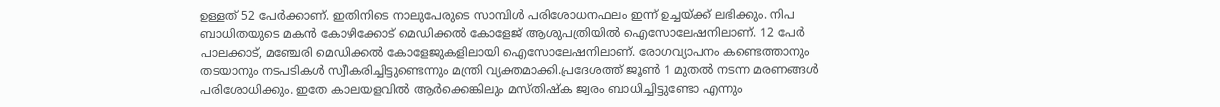ഉള്ളത് 52 പേർക്കാണ്. ഇതിനിടെ നാലുപേരുടെ സാമ്പിൾ പരിശോധനഫലം ഇന്ന് ഉച്ചയ്ക്ക് ലഭിക്കും. നിപ ബാധിതയുടെ മകൻ കോഴിക്കോട് മെഡിക്കൽ കോളേജ് ആശുപത്രിയിൽ ഐസോലേഷനിലാണ്. 12 പേർ പാലക്കാട്, മഞ്ചേരി മെഡിക്കൽ കോളേജുകളിലായി ഐസോലേഷനിലാണ്. രോഗവ്യാപനം കണ്ടെത്താനും തടയാനും നടപടികൾ സ്വീകരിച്ചിട്ടുണ്ടെന്നും മന്ത്രി വ്യക്തമാക്കി.പ്രദേശത്ത് ജൂൺ 1 മുതൽ നടന്ന മരണങ്ങൾ പരിശോധിക്കും. ഇതേ കാലയളവിൽ ആ‍ർക്കെങ്കിലും മസ്തിഷ്ക ജ്വരം ബാധിച്ചിട്ടുണ്ടോ എന്നും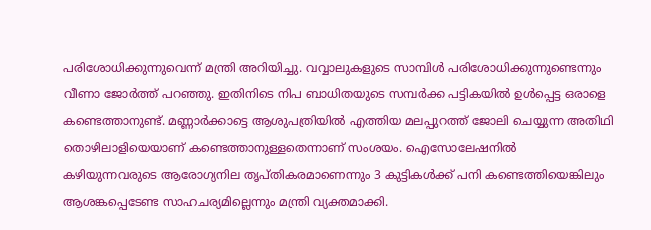പരിശോധിക്കുന്നുവെന്ന് മന്ത്രി അറിയിച്ചു. വവ്വാലുകളുടെ സാമ്പിൾ പരിശോധിക്കുന്നുണ്ടെന്നും വീണാ ജോ‍ർത്ത് പറഞ്ഞു. ഇതിനിടെ നിപ ബാധിതയുടെ സമ്പർക്ക പട്ടികയിൽ ഉൾപ്പെട്ട ഒരാളെ കണ്ടെത്താനുണ്ട്. മണ്ണാ‍ർക്കാട്ടെ ആശുപത്രിയിൽ എത്തിയ മലപ്പുറത്ത് ജോലി ചെയ്യുന്ന അതിഥി തൊഴിലാളിയെയാണ് കണ്ടെത്താനുള്ളതെന്നാണ് സംശയം. ഐസോലേഷനിൽ കഴിയുന്നവരുടെ ആരോഗ്യനില തൃപ്തികരമാണെന്നും 3 കുട്ടികൾക്ക് പനി കണ്ടെത്തിയെങ്കിലും ആശങ്കപ്പെടേണ്ട സാഹചര്യമില്ലെന്നും മന്ത്രി വ്യക്തമാക്കി.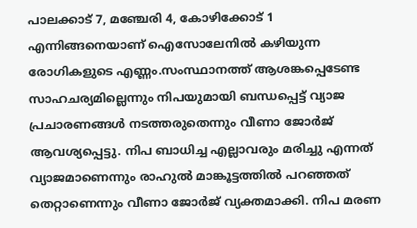പാലക്കാട് 7, മഞ്ചേരി 4, കോഴിക്കോട് 1 എന്നിങ്ങനെയാണ് ഐസോലേനിൽ കഴിയുന്ന രോഗികളുടെ എണ്ണം.സംസ്ഥാനത്ത് ആശങ്കപ്പെടേണ്ട സാഹചര്യമില്ലെന്നും നിപയുമായി ബന്ധപ്പെട്ട് വ്യാജ പ്രചാരണങ്ങൾ നടത്തരുതെന്നും വീണാ ജോ‍ർജ് ആവശ്യപ്പെട്ടു. നിപ ബാധിച്ച എല്ലാവരും മരിച്ചു എന്നത് വ്യാജമാണെന്നും രാഹുൽ മാങ്കൂട്ടത്തിൽ പറഞ്ഞത് തെറ്റാണെന്നും വീണാ ജോ‍ർജ് വ്യക്തമാക്കി. നിപ മരണ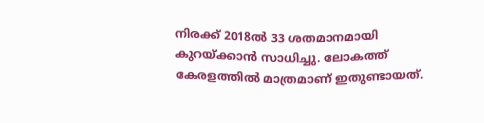നിരക്ക് 2018ൽ 33 ശതമാനമായി കുറയ്ക്കാൻ സാധിച്ചു. ലോകത്ത് കേരളത്തിൽ മാത്രമാണ് ഇതുണ്ടായത്.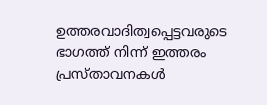ഉത്തരവാദിത്വപ്പെട്ടവരുടെ ഭാഗത്ത് നിന്ന് ഇത്തരം പ്രസ്താവനകൾ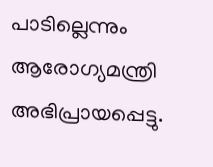പാടില്ലെന്നും ആരോഗ്യമന്ത്രി അഭിപ്രായപ്പെട്ടു.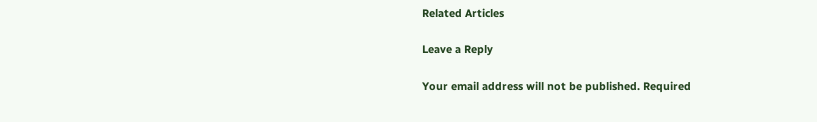Related Articles

Leave a Reply

Your email address will not be published. Required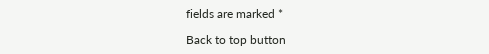fields are marked *

Back to top button